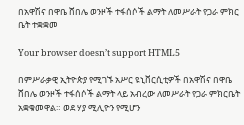በአዋሽና በዋቤ ሸበሌ ወንዞች ተፋሰሶች ልማት ለመሥራት የጋራ ምክር ቤት ተቋቋመ

Your browser doesn’t support HTML5

በምሥራቃዊ ኢትዮጵያ የሚገኙ አሥር ዩኒቨርሲቲዎች በአዋሽና በዋቤ ሸበሌ ወንዞች ተፋሰሶች ልማት ላይ አብረው ለመሥራት የጋራ ምክርቤት አቋቁመዋል። ወደ ሃያ ሚሊዮን የሚሆን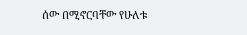ሰው በሚኖርባቸው የሁለቱ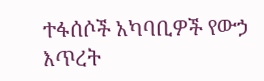ተፋሰሶች አካባቢዎች የውኃ እጥረት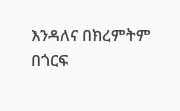እንዳለና በክረምትም በጎርፍ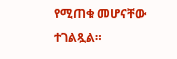የሚጠቁ መሆናቸው ተገልጿል።